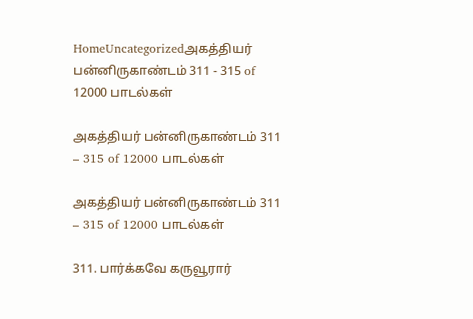HomeUncategorizedஅகத்தியர் பன்னிருகாண்டம் 311 - 315 of 12000 பாடல்கள்

அகத்தியர் பன்னிருகாண்டம் 311 – 315 of 12000 பாடல்கள்

அகத்தியர் பன்னிருகாண்டம் 311 – 315 of 12000 பாடல்கள்

311. பார்க்கவே கருவூரார்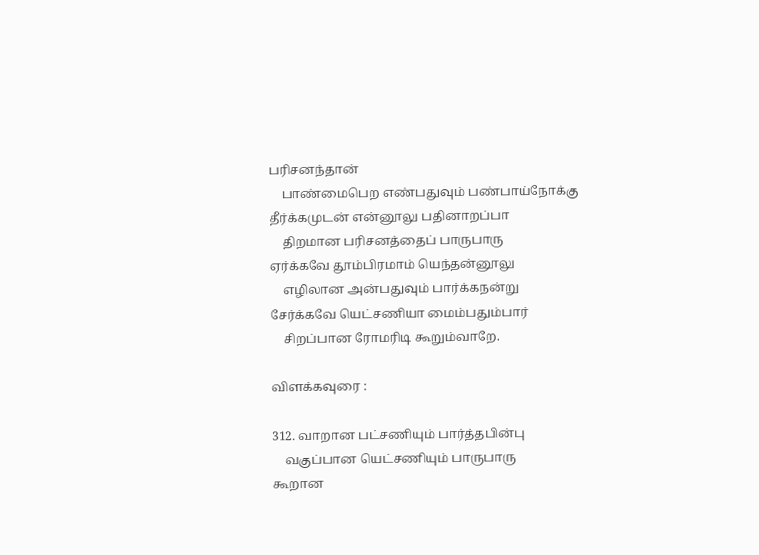பரிசனந்தான்
    பாண்மைபெற எண்பதுவும் பண்பாய்நோக்கு
தீர்க்கமுடன் என்னூலு பதினாறப்பா
    திறமான பரிசனத்தைப் பாருபாரு
ஏர்க்கவே தூம்பிரமாம் யெந்தன்னூலு
    எழிலான அன்பதுவும் பார்க்கநன்று
சேர்க்கவே யெட்சணியா மைம்பதும்பார்
    சிறப்பான ரோமரிடி கூறும்வாறே.

விளக்கவுரை :

312. வாறான பட்சணியும் பார்த்தபின்பு
    வகுப்பான யெட்சணியும் பாருபாரு
கூறான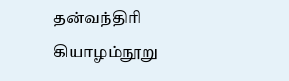தன்வந்திரி கியாழம்நூறு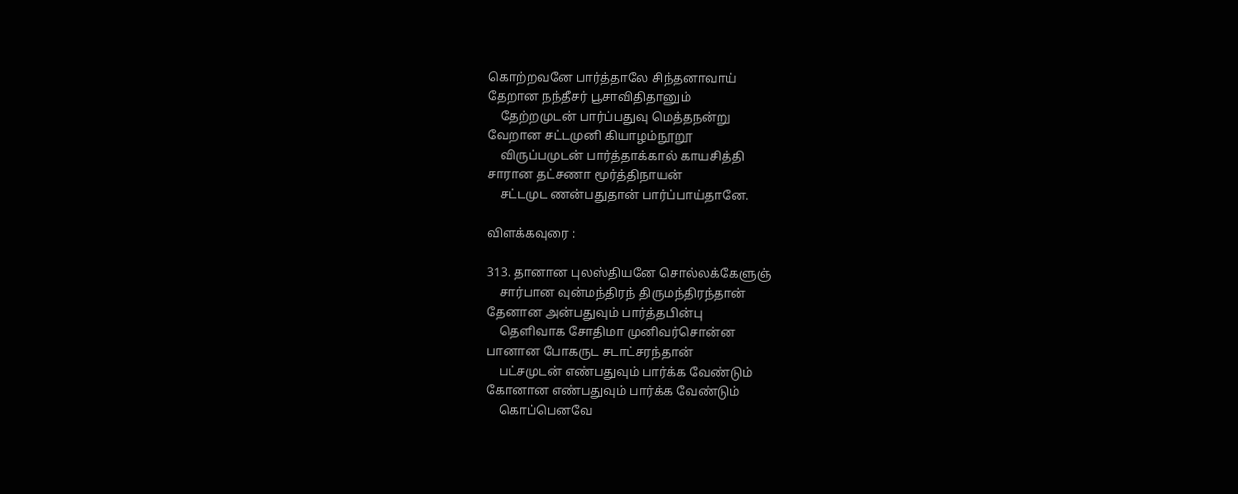கொற்றவனே பார்த்தாலே சிந்தனாவாய்
தேறான நந்தீசர் பூசாவிதிதானும்
    தேற்றமுடன் பார்ப்பதுவு மெத்தநன்று
வேறான சட்டமுனி கியாழம்நூறூ
    விருப்பமுடன் பார்த்தாக்கால் காயசித்தி
சாரான தட்சணா மூர்த்திநாயன்
    சட்டமுட ணன்பதுதான் பார்ப்பாய்தானே.

விளக்கவுரை :

313. தானான புலஸ்தியனே சொல்லக்கேளுஞ்
    சார்பான வுன்மந்திரந் திருமந்திரந்தான்
தேனான அன்பதுவும் பார்த்தபின்பு
    தெளிவாக சோதிமா முனிவர்சொன்ன
பானான போகருட சடாட்சரந்தான்
    பட்சமுடன் எண்பதுவும் பார்க்க வேண்டும்
கோனான எண்பதுவும் பார்க்க வேண்டும்
    கொப்பெனவே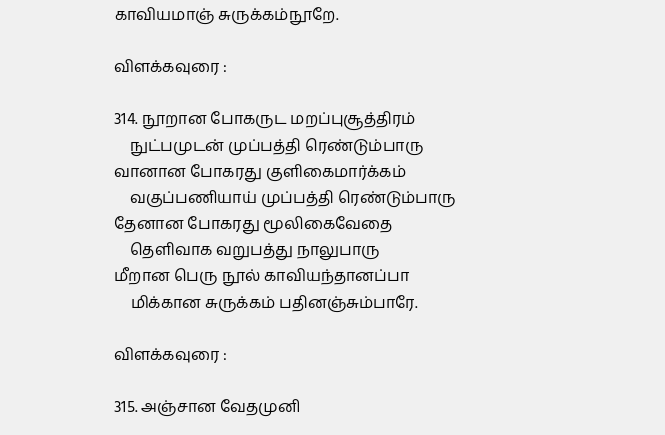காவியமாஞ் சுருக்கம்நூறே.

விளக்கவுரை :

314. நூறான போகருட மறப்புசூத்திரம்
    நுட்பமுடன் முப்பத்தி ரெண்டும்பாரு
வானான போகரது குளிகைமார்க்கம்
    வகுப்பணியாய் முப்பத்தி ரெண்டும்பாரு
தேனான போகரது மூலிகைவேதை
    தெளிவாக வறுபத்து நாலுபாரு
மீறான பெரு நூல் காவியந்தானப்பா
    மிக்கான சுருக்கம் பதினஞ்சும்பாரே.

விளக்கவுரை :

315. அஞ்சான வேதமுனி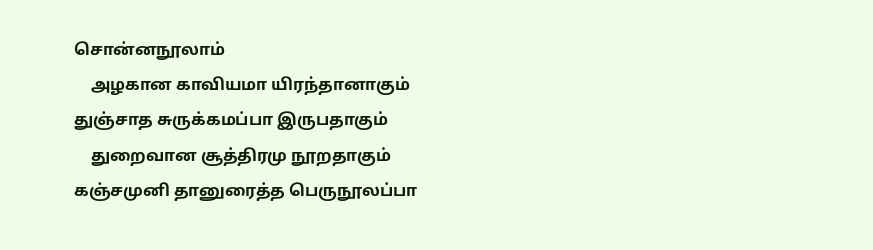சொன்னநூலாம்
    அழகான காவியமா யிரந்தானாகும்
துஞ்சாத சுருக்கமப்பா இருபதாகும்
    துறைவான சூத்திரமு நூறதாகும்
கஞ்சமுனி தானுரைத்த பெருநூலப்பா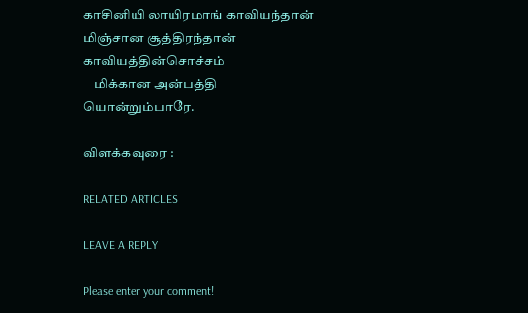காசினியி லாயிரமாங் காவியந்தான்
மிஞ்சான சூத்திரந்தான் காவியத்தின்சொச்சம்
    மிக்கான அன்பத்தி யொன்றும்பாரே.

விளக்கவுரை :

RELATED ARTICLES

LEAVE A REPLY

Please enter your comment!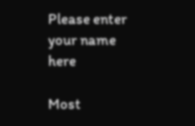Please enter your name here

Most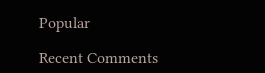Popular

Recent Comments